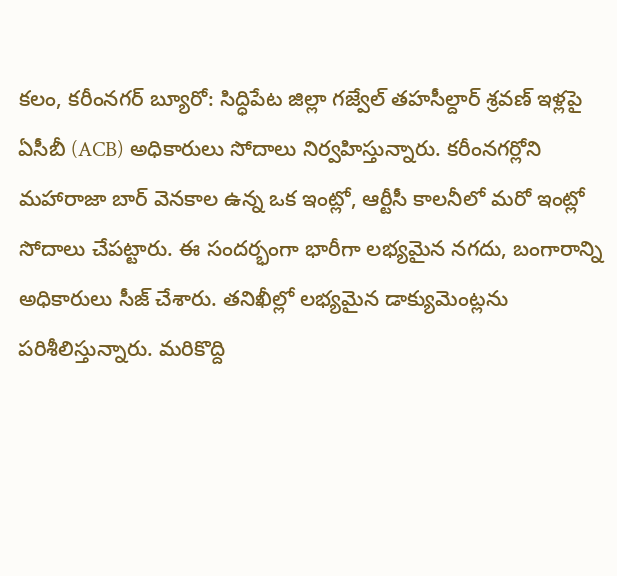కలం, కరీంనగర్ బ్యూరో: సిద్ధిపేట జిల్లా గజ్వేల్ తహసీల్దార్ శ్రవణ్ ఇళ్లపై ఏసీబీ (ACB) అధికారులు సోదాలు నిర్వహిస్తున్నారు. కరీంనగర్లోని మహారాజా బార్ వెనకాల ఉన్న ఒక ఇంట్లో, ఆర్టీసీ కాలనీలో మరో ఇంట్లో సోదాలు చేపట్టారు. ఈ సందర్భంగా భారీగా లభ్యమైన నగదు, బంగారాన్ని అధికారులు సీజ్ చేశారు. తనిఖీల్లో లభ్యమైన డాక్యుమెంట్లను పరిశీలిస్తున్నారు. మరికొద్ది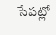సేపట్లో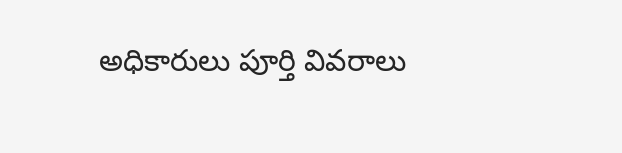అధికారులు పూర్తి వివరాలు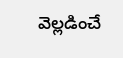వెల్లడించే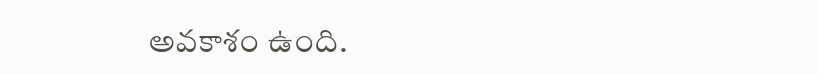అవకాశం ఉంది.